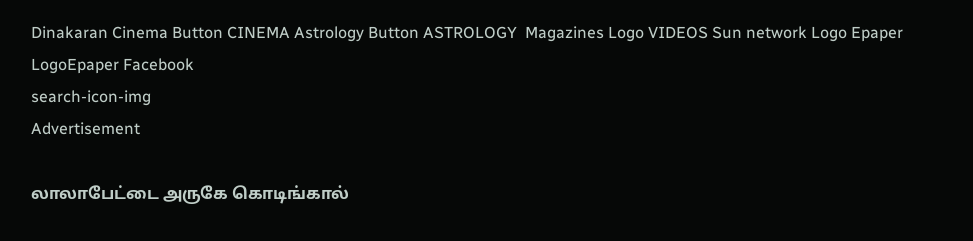Dinakaran Cinema Button CINEMA Astrology Button ASTROLOGY  Magazines Logo VIDEOS Sun network Logo Epaper LogoEpaper Facebook
search-icon-img
Advertisement

லாலாபேட்டை அருகே கொடிங்கால்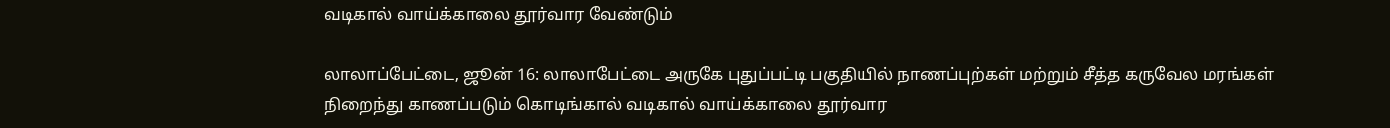வடிகால் வாய்க்காலை தூர்வார வேண்டும்

லாலாப்பேட்டை, ஜூன் 16: லாலாபேட்டை அருகே புதுப்பட்டி பகுதியில் நாணப்புற்கள் மற்றும் சீத்த கருவேல மரங்கள் நிறைந்து காணப்படும் கொடிங்கால் வடிகால் வாய்க்காலை தூர்வார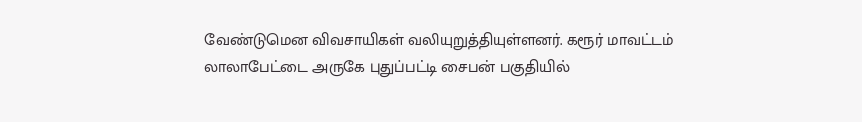வேண்டுமென விவசாயிகள் வலியுறுத்தியுள்ளனர். கரூர் மாவட்டம் லாலாபேட்டை அருகே புதுப்பட்டி சைபன் பகுதியில்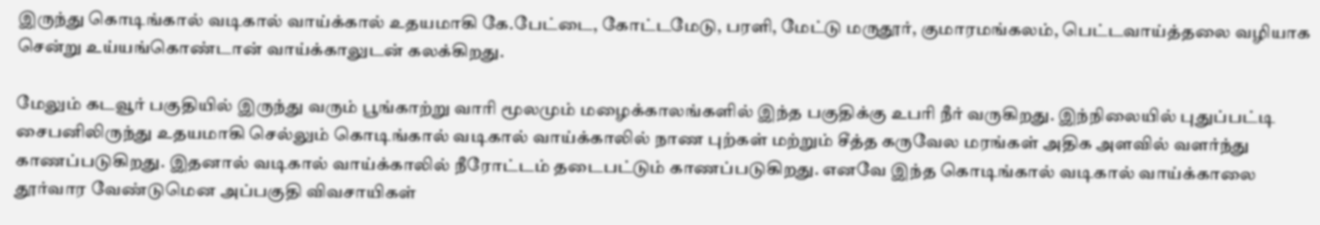இருந்து கொடிங்கால் வடிகால் வாய்க்கால் உதயமாகி கே.பேட்டை, கோட்டமேடு, பரளி, மேட்டு மருதூர், குமாரமங்கலம், பெட்டவாய்த்தலை வழியாக சென்று உய்யங்கொண்டான் வாய்க்காலுடன் கலக்கிறது.

மேலும் கடவூர் பகுதியில் இருந்து வரும் பூங்காற்று வாரி மூலமும் மழைக்காலங்களில் இந்த பகுதிக்கு உபரி நீர் வருகிறது. இந்நிலையில் புதுப்பட்டி சைபனிலிருந்து உதயமாகி செல்லும் கொடிங்கால் வடிகால் வாய்க்காலில் நாண புற்கள் மற்றும் சீத்த கருவேல மரங்கள் அதிக அளவில் வளர்ந்து காணப்படுகிறது. இதனால் வடிகால் வாய்க்காலில் நீரோட்டம் தடைபட்டும் காணப்படுகிறது. எனவே இந்த கொடிங்கால் வடிகால் வாய்க்காலை தூர்வார வேண்டுமென அப்பகுதி விவசாயிகள்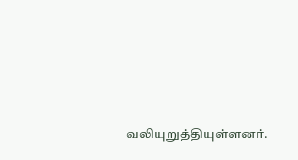வலியுறுத்தியுள்ளனர்.